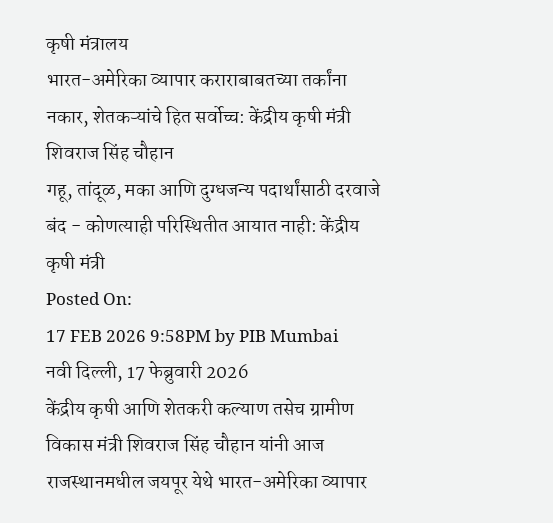कृषी मंत्रालय
भारत-अमेरिका व्यापार कराराबाबतच्या तर्कांना नकार, शेतकऱ्यांचे हित सर्वोच्च: केंद्रीय कृषी मंत्री शिवराज सिंह चौहान
गहू, तांदूळ, मका आणि दुग्धजन्य पदार्थांसाठी दरवाजे बंद - कोणत्याही परिस्थितीत आयात नाही: केंद्रीय कृषी मंत्री
Posted On:
17 FEB 2026 9:58PM by PIB Mumbai
नवी दिल्ली, 17 फेब्रुवारी 2026
केंद्रीय कृषी आणि शेतकरी कल्याण तसेच ग्रामीण विकास मंत्री शिवराज सिंह चौहान यांनी आज राजस्थानमधील जयपूर येथे भारत-अमेरिका व्यापार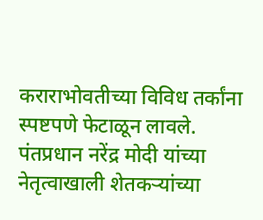कराराभोवतीच्या विविध तर्कांना स्पष्टपणे फेटाळून लावले. पंतप्रधान नरेंद्र मोदी यांच्या नेतृत्वाखाली शेतकऱ्यांच्या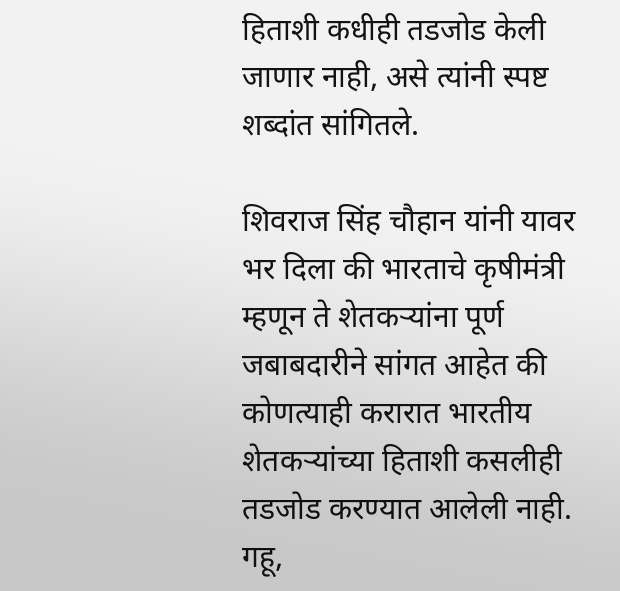हिताशी कधीही तडजोड केली जाणार नाही, असे त्यांनी स्पष्ट शब्दांत सांगितले.

शिवराज सिंह चौहान यांनी यावर भर दिला की भारताचे कृषीमंत्री म्हणून ते शेतकऱ्यांना पूर्ण जबाबदारीने सांगत आहेत की कोणत्याही करारात भारतीय शेतकऱ्यांच्या हिताशी कसलीही तडजोड करण्यात आलेली नाही. गहू,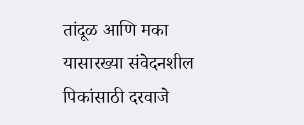तांदूळ आणि मका यासारख्या संवेदनशील पिकांसाठी दरवाजे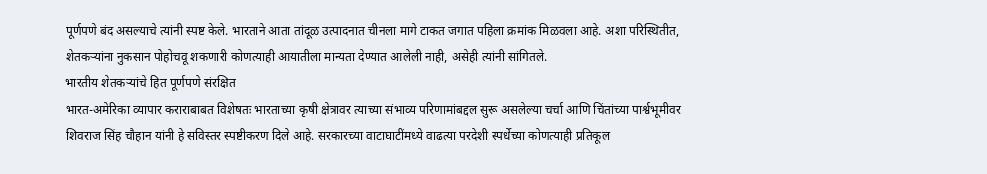पूर्णपणे बंद असल्याचे त्यांनी स्पष्ट केले. भारताने आता तांदूळ उत्पादनात चीनला मागे टाकत जगात पहिला क्रमांक मिळवला आहे. अशा परिस्थितीत, शेतकऱ्यांना नुकसान पोहोचवू शकणारी कोणत्याही आयातीला मान्यता देण्यात आलेली नाही, असेही त्यांनी सांगितले.
भारतीय शेतकऱ्यांचे हित पूर्णपणे संरक्षित
भारत-अमेरिका व्यापार कराराबाबत विशेषतः भारताच्या कृषी क्षेत्रावर त्याच्या संभाव्य परिणामांबद्दल सुरू असलेल्या चर्चा आणि चिंतांच्या पार्श्वभूमीवर शिवराज सिंह चौहान यांनी हे सविस्तर स्पष्टीकरण दिले आहे. सरकारच्या वाटाघाटींमध्ये वाढत्या परदेशी स्पर्धेच्या कोणत्याही प्रतिकूल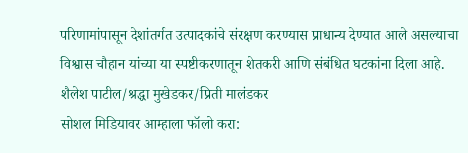परिणामांपासून देशांतर्गत उत्पादकांचे संरक्षण करण्यास प्राधान्य देण्यात आले असल्याचा विश्वास चौहान यांच्या या स्पष्टीकरणातून शेतकरी आणि संबंधित घटकांना दिला आहे.
शैलेश पाटील/श्रद्धा मुखेडकर/प्रिती मालंडकर
सोशल मिडियावर आम्हाला फॉलो करा: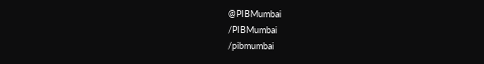@PIBMumbai
/PIBMumbai
/pibmumbai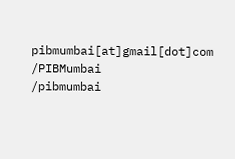pibmumbai[at]gmail[dot]com
/PIBMumbai
/pibmumbai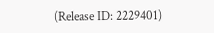(Release ID: 2229401)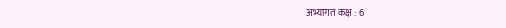अभ्यागत कक्ष : 6